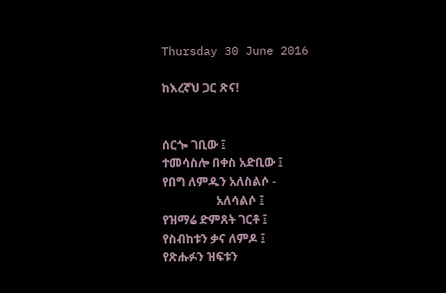Thursday 30 June 2016

ከእረኛህ ጋር ጽና!


ሰርጐ ገቢው ፤
ተመሳስሎ በቀስ አድቢው ፤
የበግ ለምዱን አለስልሶ -
                  አለሳልሶ ፤
የዝማሬ ድምጸት ገርቶ ፤
የስብከቱን ቃና ለምዶ ፤
የጽሑፉን ዝፍቱን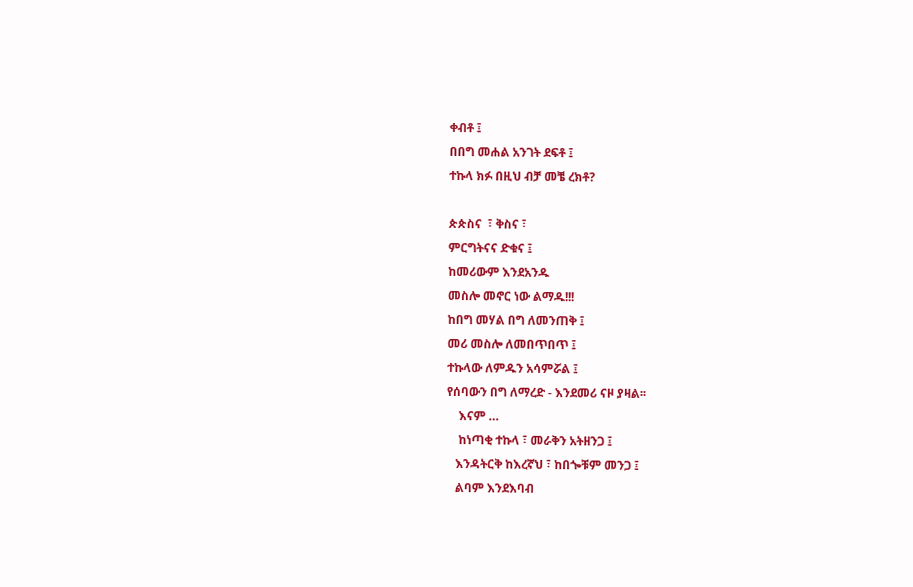ቀብቶ ፤
በበግ መሐል አንገት ደፍቶ ፤
ተኩላ ክፉ በዚህ ብቻ መቼ ረክቶ?

ጵጵስና  ፣ ቅስና ፣
ምርግትናና ድቁና ፤
ከመሪውም እንደአንዱ
መስሎ መኖር ነው ልማዱ!!!
ከበግ መሃል በግ ለመንጠቅ ፤
መሪ መስሎ ለመበጥበጥ ፤
ተኩላው ለምዱን አሳምሯል ፤
የሰባውን በግ ለማረድ - እንደመሪ ናዞ ያዛል፡፡
    እናም …
    ከነጣቂ ተኩላ ፣ መራቅን አትዘንጋ ፤
   እንዳትርቅ ከእረኛህ ፣ ከበጐቹም መንጋ ፤
   ልባም እንደእባብ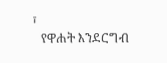፣
   የዋሐት እንደርግብ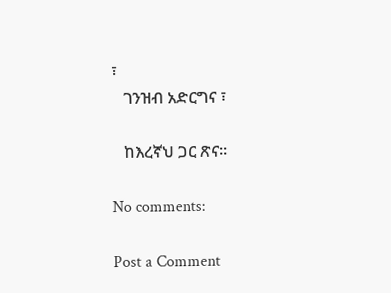፣
   ገንዝብ አድርግና ፣

   ከእረኛህ ጋር ጽና፡፡

No comments:

Post a Comment